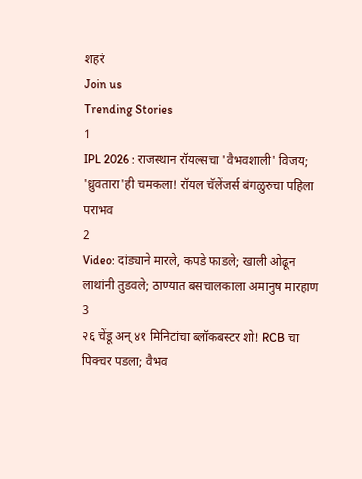शहरं
Join us
Trending Stories
1
IPL 2026 : राजस्थान रॉयल्सचा 'वैभवशाली' विजय; 'ध्रुवतारा'ही चमकला! रॉयल चॅलेंजर्स बंगळुरुचा पहिला पराभव
2
Video: दांड्याने मारले, कपडे फाडले; खाली ओढून लाथांनी तुडवले; ठाण्यात बसचालकाला अमानुष मारहाण
3
२६ चेंडू अन् ४१ मिनिटांचा ब्लॉकबस्टर शो! RCB चा पिक्चर पडला; वैभव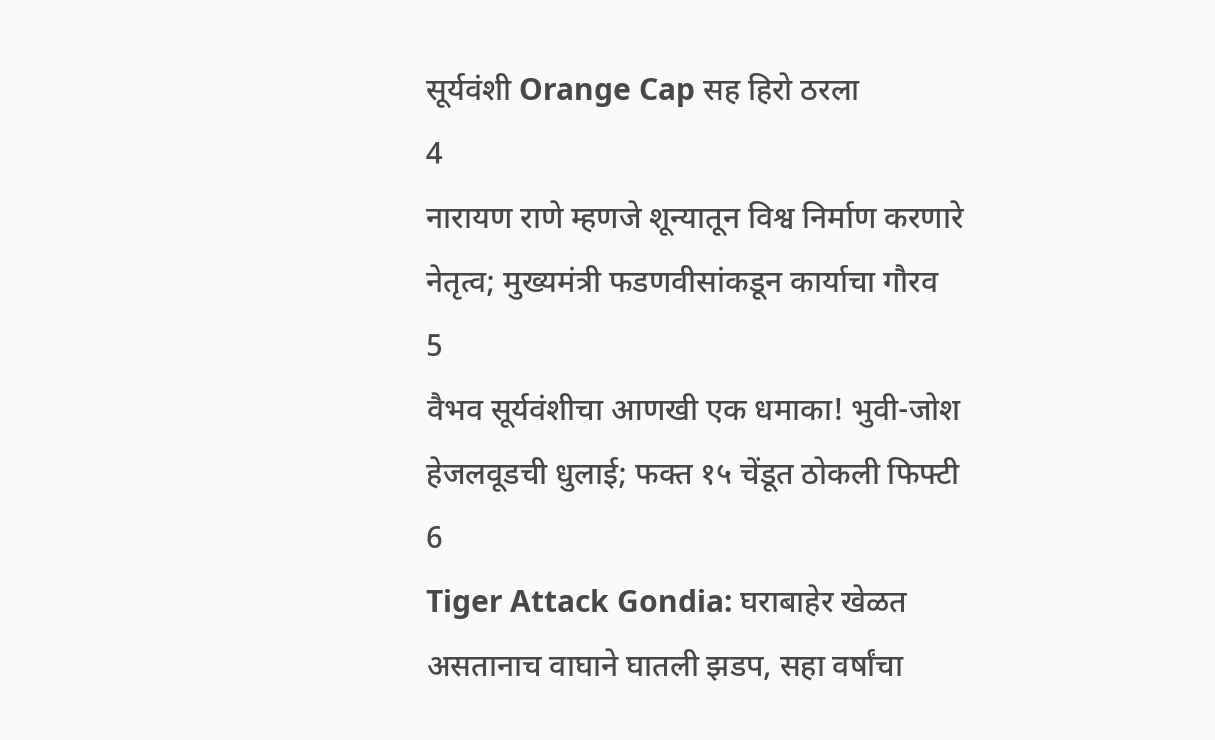सूर्यवंशी Orange Cap सह हिरो ठरला
4
नारायण राणे म्हणजे शून्यातून विश्व निर्माण करणारे नेतृत्व; मुख्यमंत्री फडणवीसांकडून कार्याचा गौरव
5
वैभव सूर्यवंशीचा आणखी एक धमाका! भुवी-जोश हेजलवूडची धुलाई; फक्त १५ चेंडूत ठोकली फिफ्टी
6
Tiger Attack Gondia: घराबाहेर खेळत असतानाच वाघाने घातली झडप, सहा वर्षांचा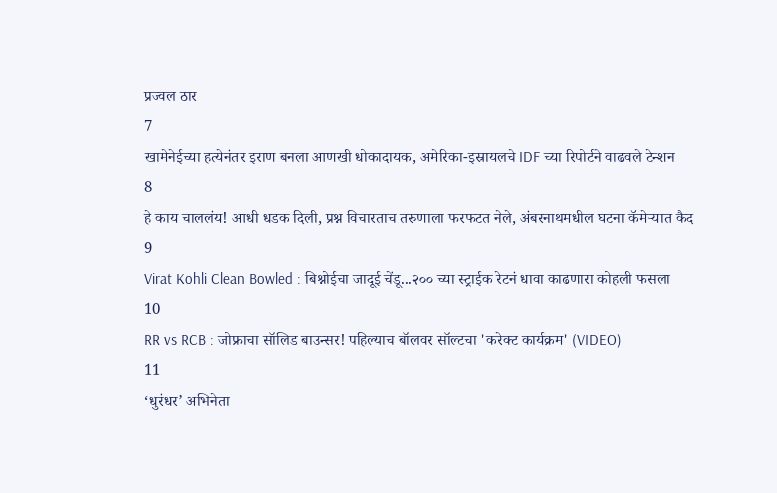प्रज्वल ठार
7
खामेनेईच्या हत्येनंतर इराण बनला आणखी धोकादायक, अमेरिका-इस्रायलचे IDF च्या रिपोर्टने वाढवले टेन्शन
8
हे काय चाललंय! आधी धडक दिली, प्रश्न विचारताच तरुणाला फरफटत नेले, अंबरनाथमधील घटना कॅमेऱ्यात कैद
9
Virat Kohli Clean Bowled : बिश्नोईचा जादूई चेंडू...२०० च्या स्ट्राईक रेटनं धावा काढणारा कोहली फसला
10
RR vs RCB : जोफ्राचा सॉलिड बाउन्सर! पहिल्याच बॉलवर सॉल्टचा 'करेक्ट कार्यक्रम' (VIDEO)
11
‘धुरंधर’ अभिनेता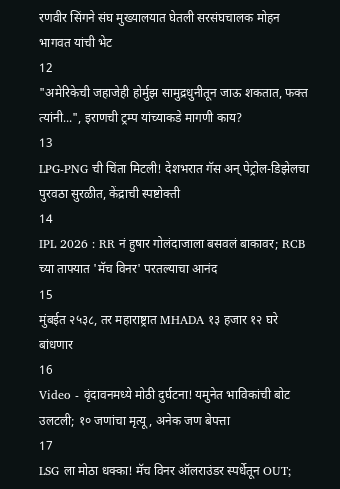रणवीर सिंगने संघ मुख्यालयात घेतली सरसंघचालक मोहन भागवत यांची भेट
12
"अमेरिकेची जहाजेही होर्मुझ सामुद्रधुनीतून जाऊ शकतात, फक्त त्यांनी...", इराणची ट्रम्प यांच्याकडे मागणी काय?
13
LPG-PNG ची चिंता मिटली! देशभरात गॅस अन् पेट्रोल-डिझेलचा पुरवठा सुरळीत, केंद्राची स्पष्टोक्ती
14
IPL 2026 : RR नं हुषार गोलंदाजाला बसवलं बाकावर; RCB च्या ताफ्यात 'मॅच विनर' परतल्याचा आनंद
15
मुंबईत २५३८, तर महाराष्ट्रात MHADA १३ हजार १२ घरे बांधणार
16
Video - वृंदावनमध्ये मोठी दुर्घटना! यमुनेत भाविकांची बोट उलटली; १० जणांचा मृत्यू, अनेक जण बेपत्ता
17
LSG ला मोठा धक्का! मॅच विनर ऑलराउंडर स्पर्धेतून OUT;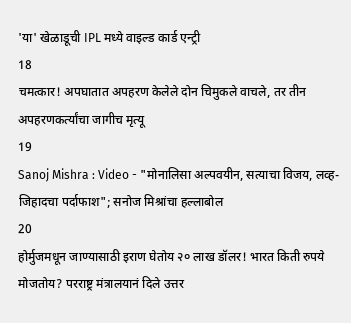'या' खेळाडूची IPL मध्ये वाइल्ड कार्ड एन्ट्री
18
चमत्कार! अपघातात अपहरण केलेले दोन चिमुकले वाचले, तर तीन अपहरणकर्त्यांचा जागीच मृत्यू
19
Sanoj Mishra : Video - "मोनालिसा अल्पवयीन, सत्याचा विजय, लव्ह-जिहादचा पर्दाफाश"; सनोज मिश्रांचा हल्लाबोल
20
होर्मुजमधून जाण्यासाठी इराण घेतोय २० लाख डॉलर! भारत किती रुपये मोजतोय? परराष्ट्र मंत्रालयानं दिले उत्तर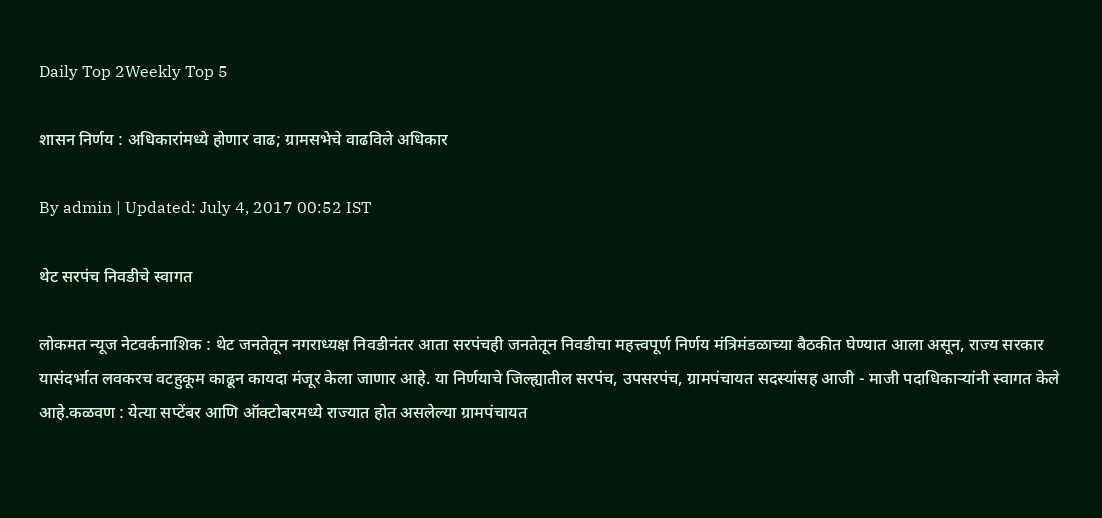Daily Top 2Weekly Top 5

शासन निर्णय : अधिकारांमध्ये होणार वाढ; ग्रामसभेचे वाढविले अधिकार

By admin | Updated: July 4, 2017 00:52 IST

थेट सरपंच निवडीचे स्वागत

लोकमत न्यूज नेटवर्कनाशिक : थेट जनतेतून नगराध्यक्ष निवडीनंतर आता सरपंचही जनतेतून निवडीचा महत्त्वपूर्ण निर्णय मंत्रिमंडळाच्या बैठकीत घेण्यात आला असून, राज्य सरकार यासंदर्भात लवकरच वटहुकूम काढून कायदा मंजूर केला जाणार आहे. या निर्णयाचे जिल्ह्यातील सरपंच, उपसरपंच, ग्रामपंचायत सदस्यांसह आजी - माजी पदाधिकाऱ्यांनी स्वागत केले आहे.कळवण : येत्या सप्टेंबर आणि ऑक्टोबरमध्ये राज्यात होत असलेल्या ग्रामपंचायत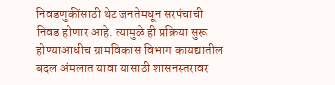निवडणुकींसाठी थेट जनतेमधून सरपंचाची निवड होणार आहे. त्यामुळे ही प्रक्रिया सुरू होण्याआधीच ग्रामविकास विभाग कायद्यातील बदल अंमलात यावा यासाठी शासनस्तरावर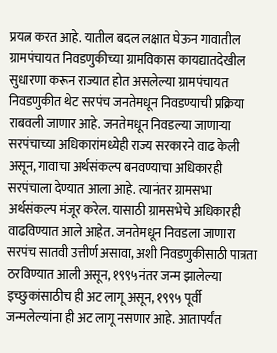प्रयत्न करत आहे. यातील बदल लक्षात घेऊन गावातील ग्रामपंचायत निवडणुकीच्या ग्रामविकास कायद्यातदेखील सुधारणा करून राज्यात होत असलेल्या ग्रामपंचायत निवडणुकीत थेट सरपंच जनतेमधून निवडण्याची प्रक्रिया राबवली जाणार आहे. जनतेमधून निवडल्या जाणाऱ्या सरपंचाच्या अधिकारांमध्येही राज्य सरकारने वाढ केली असून, गावाचा अर्थसंकल्प बनवण्याचा अधिकारही सरपंचाला देण्यात आला आहे. त्यानंतर ग्रामसभा अर्थसंकल्प मंजूर करेल. यासाठी ग्रामसभेचे अधिकारही वाढविण्यात आले आहेत. जनतेमधून निवडला जाणारा सरपंच सातवी उत्तीर्ण असावा, अशी निवडणुकीसाठी पात्रता ठरविण्यात आली असून, १९९५नंतर जन्म झालेल्या इच्छुकांसाठीच ही अट लागू असून, १९९५ पूर्वी जन्मलेल्यांना ही अट लागू नसणार आहे. आतापर्यंत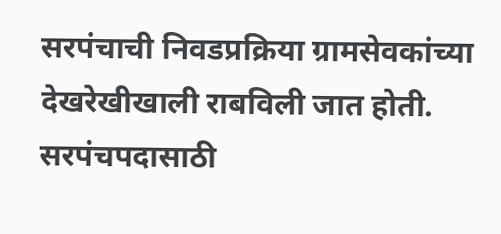सरपंचाची निवडप्रक्रिया ग्रामसेवकांच्या देखरेखीखाली राबविली जात होती. सरपंचपदासाठी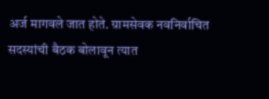अर्ज मागवले जात होते. ग्रामसेवक नवनिर्वाचित सदस्यांची बैठक बोलावून त्यात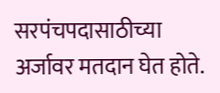सरपंचपदासाठीच्या अर्जावर मतदान घेत होते.